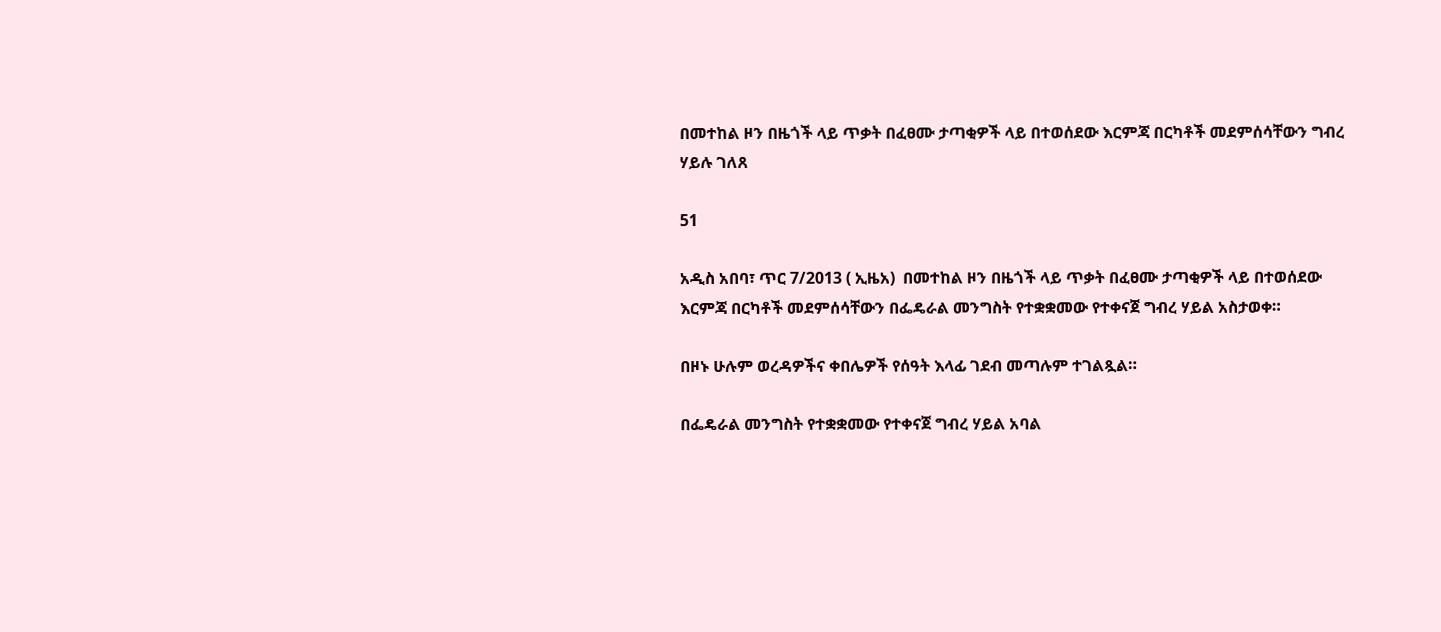በመተከል ዞን በዜጎች ላይ ጥቃት በፈፀሙ ታጣቂዎች ላይ በተወሰደው እርምጃ በርካቶች መደምሰሳቸውን ግብረ ሃይሉ ገለጸ

51

አዲስ አበባ፣ ጥር 7/2013 ( ኢዜአ)  በመተከል ዞን በዜጎች ላይ ጥቃት በፈፀሙ ታጣቂዎች ላይ በተወሰደው እርምጃ በርካቶች መደምሰሳቸውን በፌዴራል መንግስት የተቋቋመው የተቀናጀ ግብረ ሃይል አስታወቀ።

በዞኑ ሁሉም ወረዳዎችና ቀበሌዎች የሰዓት እላፊ ገደብ መጣሉም ተገልጿል።

በፌዴራል መንግስት የተቋቋመው የተቀናጀ ግብረ ሃይል አባል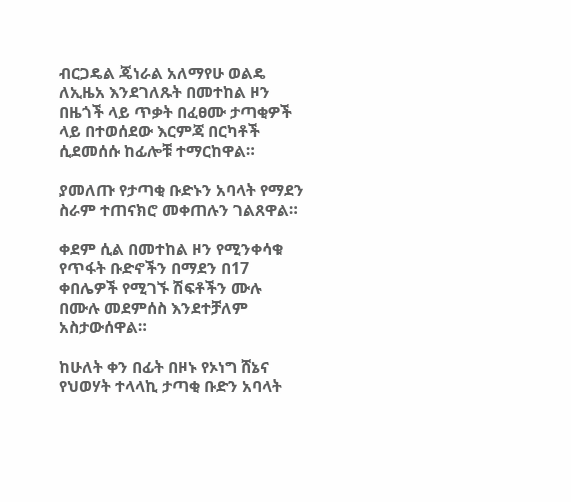ብርጋዴል ጄነራል አለማየሁ ወልዴ ለኢዜአ እንደገለጹት በመተከል ዞን በዜጎች ላይ ጥቃት በፈፀሙ ታጣቂዎች ላይ በተወሰደው እርምጃ በርካቶች ሲደመሰሱ ከፊሎቹ ተማርከዋል።

ያመለጡ የታጣቂ ቡድኑን አባላት የማደን ስራም ተጠናክሮ መቀጠሉን ገልጸዋል።

ቀደም ሲል በመተከል ዞን የሚንቀሳቁ የጥፋት ቡድኖችን በማደን በ17 ቀበሌዎች የሚገኙ ሽፍቶችን ሙሉ በሙሉ መደምሰስ እንደተቻለም አስታውሰዋል።

ከሁለት ቀን በፊት በዞኑ የኦነግ ሸኔና የህወሃት ተላላኪ ታጣቂ ቡድን አባላት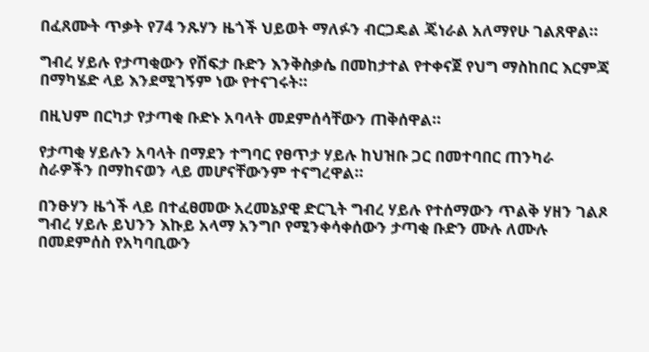በፈጸሙት ጥቃት የ74 ንጹሃን ዜጎች ህይወት ማለፉን ብርጋዴል ጄነራል አለማየሁ ገልጸዋል።

ግብረ ሃይሉ የታጣቂውን የሽፍታ ቡድን እንቅስቃሴ በመከታተል የተቀናጀ የህግ ማስከበር እርምጃ በማካሄድ ላይ እንደሚገኝም ነው የተናገሩት።

በዚህም በርካታ የታጣቂ ቡድኑ አባላት መደምሰሳቸውን ጠቅሰዋል።

የታጣቂ ሃይሉን አባላት በማደን ተግባር የፀጥታ ሃይሉ ከህዝቡ ጋር በመተባበር ጠንካራ ስራዎችን በማከናወን ላይ መሆናቸውንም ተናግረዋል።

በንፁሃን ዜጎች ላይ በተፈፀመው አረመኔያዊ ድርጊት ግብረ ሃይሉ የተሰማውን ጥልቅ ሃዘን ገልጾ ግብረ ሃይሉ ይህንን እኩይ አላማ አንግቦ የሚንቀሳቀሰውን ታጣቂ ቡድን ሙሉ ለሙሉ በመደምሰስ የአካባቢውን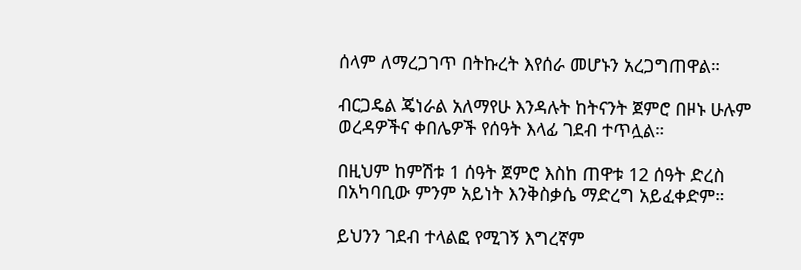ሰላም ለማረጋገጥ በትኩረት እየሰራ መሆኑን አረጋግጠዋል።

ብርጋዴል ጄነራል አለማየሁ እንዳሉት ከትናንት ጀምሮ በዞኑ ሁሉም ወረዳዎችና ቀበሌዎች የሰዓት እላፊ ገደብ ተጥሏል።

በዚህም ከምሽቱ 1 ሰዓት ጀምሮ እስከ ጠዋቱ 12 ሰዓት ድረስ በአካባቢው ምንም አይነት እንቅስቃሴ ማድረግ አይፈቀድም።

ይህንን ገደብ ተላልፎ የሚገኝ እግረኛም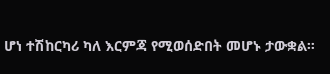ሆነ ተሽከርካሪ ካለ እርምጃ የሚወሰድበት መሆኑ ታውቋል።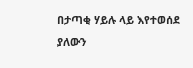በታጣቂ ሃይሉ ላይ እየተወሰደ ያለውን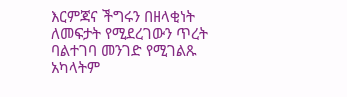እርምጃና ችግሩን በዘላቂነት ለመፍታት የሚደረገውን ጥረት ባልተገባ መንገድ የሚገልጹ አካላትም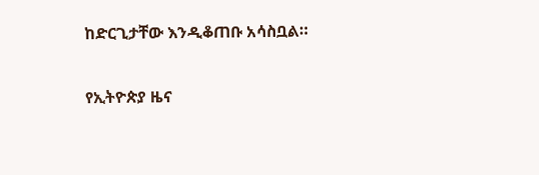ከድርጊታቸው እንዲቆጠቡ አሳስቧል።

የኢትዮጵያ ዜና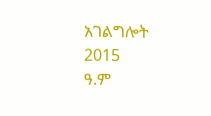አገልግሎት
2015
ዓ.ም